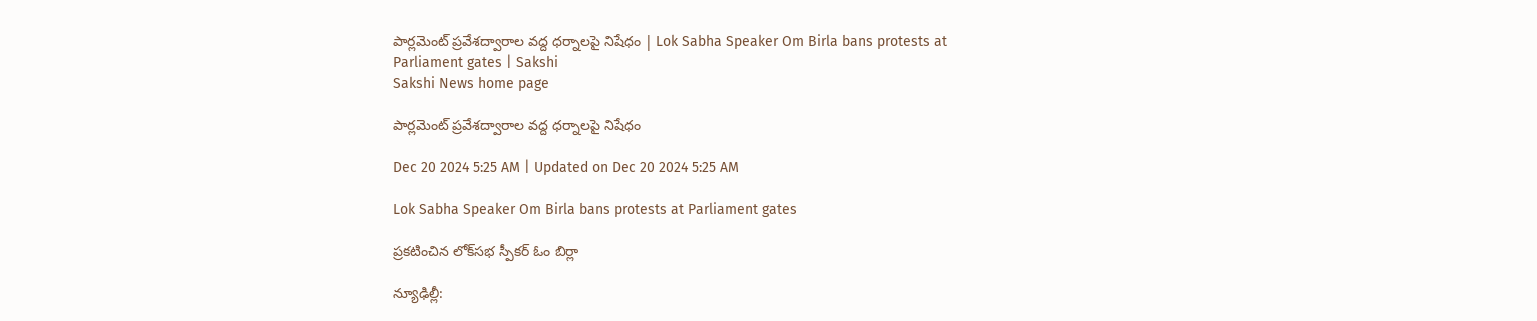పార్లమెంట్‌ ప్రవేశద్వారాల వద్ద ధర్నాలపై నిషేధం | Lok Sabha Speaker Om Birla bans protests at Parliament gates | Sakshi
Sakshi News home page

పార్లమెంట్‌ ప్రవేశద్వారాల వద్ద ధర్నాలపై నిషేధం

Dec 20 2024 5:25 AM | Updated on Dec 20 2024 5:25 AM

Lok Sabha Speaker Om Birla bans protests at Parliament gates

ప్రకటించిన లోక్‌సభ స్పీకర్‌ ఓం బిర్లా

న్యూఢిల్లీ: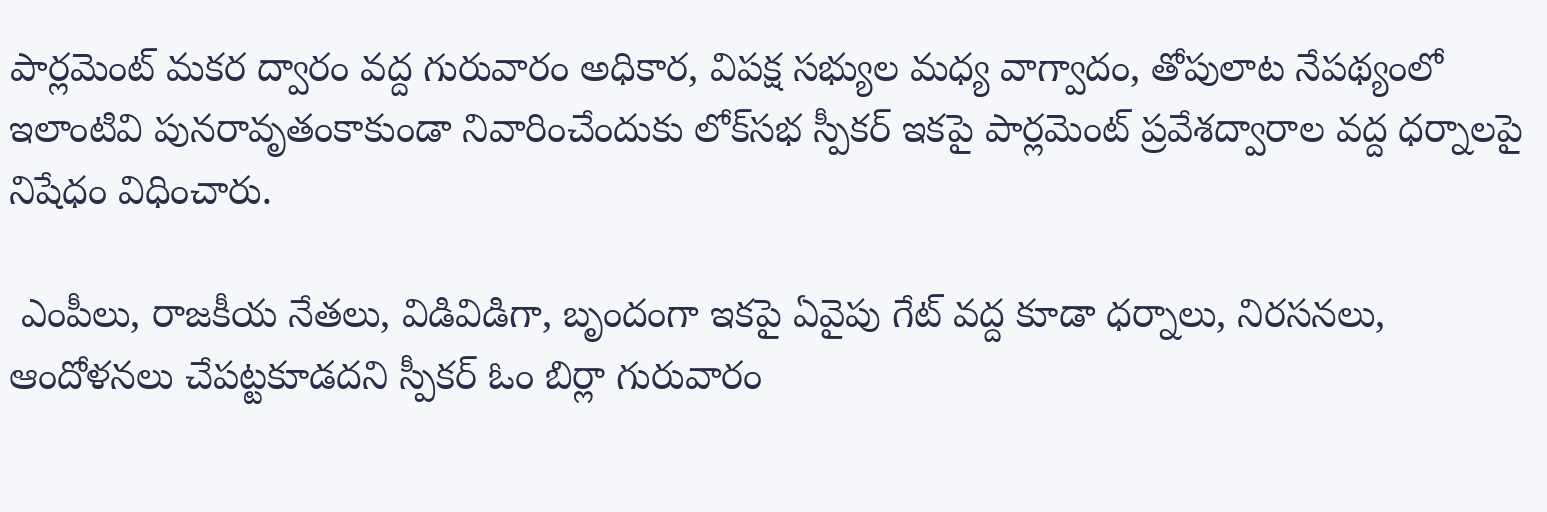పార్లమెంట్‌ మకర ద్వారం వద్ద గురువారం అధికార, విపక్ష సభ్యుల మధ్య వాగ్వాదం, తోపులాట నేపథ్యంలో ఇలాంటివి పునరావృతంకాకుండా నివారించేందుకు లోక్‌సభ స్పీకర్‌ ఇకపై పార్లమెంట్‌ ప్రవేశద్వారాల వద్ద ధర్నాలపై నిషేధం విధించారు.

 ఎంపీలు, రాజకీయ నేతలు, విడివిడిగా, బృందంగా ఇకపై ఏవైపు గేట్‌ వద్ద కూడా ధర్నాలు, నిరసనలు, ఆందోళనలు చేపట్టకూడదని స్పీకర్‌ ఓం బిర్లా గురువారం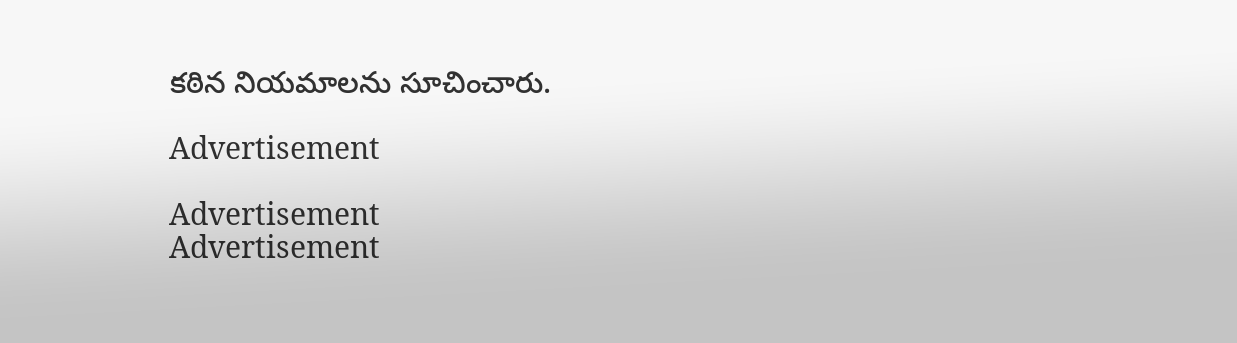కఠిన నియమాలను సూచించారు.

Advertisement

Advertisement
Advertisement